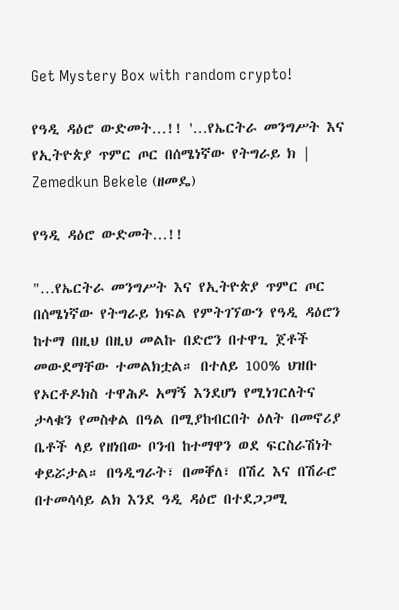Get Mystery Box with random crypto!

የዓዲ ዳዕሮ ውድመት…!! '…የኤርትራ መንግሥት እና የኢትዮጵያ ጥምር ጦር በሰሜነኛው የትግራይ ክ | Zemedkun Bekele (ዘመዴ)

የዓዲ ዳዕሮ ውድመት…!!

"…የኤርትራ መንግሥት እና የኢትዮጵያ ጥምር ጦር በሰሜነኛው የትግራይ ክፍል የምትገኘውን የዓዲ ዳዕሮን ከተማ በዚህ በዚህ መልኩ በድሮን በተዋጊ ጀቶች መውደማቸው ተመልክቷል። በተለይ 100% ህዝቡ የኦርቶዶክስ ተዋሕዶ አማኝ እንደሆነ የሚነገርለትና ታላቁን የመስቀል በዓል በሚያከብርበት ዕለት በመኖሪያ ቤቶች ላይ የዘነበው ቦንብ ከተማዋን ወደ ፍርስራሽነት ቀይሯታል። በዓዲግራት፣ በመቐለ፣ በሽረ እና በሽራሮ በተመሳሳይ ልክ እንደ ዓዲ ዳዕሮ በተደጋጋሚ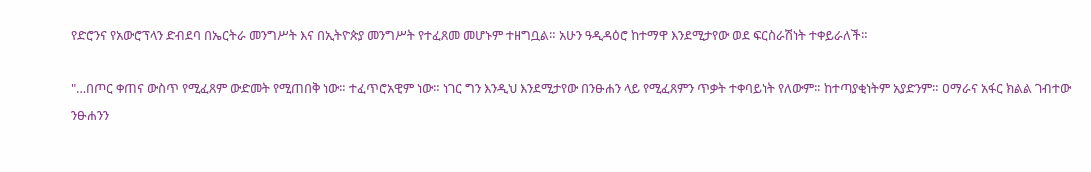የድሮንና የአውሮፕላን ድብደባ በኤርትራ መንግሥት እና በኢትዮጵያ መንግሥት የተፈጸመ መሆኑም ተዘግቧል። አሁን ዓዲዳዕሮ ከተማዋ እንደሚታየው ወደ ፍርስራሽነት ተቀይራለች።

"…በጦር ቀጠና ውስጥ የሚፈጸም ውድመት የሚጠበቅ ነው። ተፈጥሮአዊም ነው። ነገር ግን እንዲህ እንደሚታየው በንፁሐን ላይ የሚፈጸምን ጥቃት ተቀባይነት የለውም። ከተጣያቂነትም አያድንም። ዐማራና አፋር ክልል ገብተው ንፁሐንን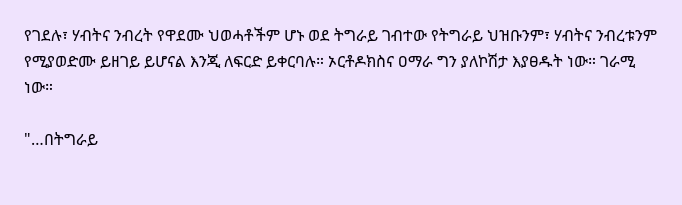የገደሉ፣ ሃብትና ንብረት የዋደሙ ህወሓቶችም ሆኑ ወደ ትግራይ ገብተው የትግራይ ህዝቡንም፣ ሃብትና ንብረቱንም የሚያወድሙ ይዘገይ ይሆናል እንጂ ለፍርድ ይቀርባሉ። ኦርቶዶክስና ዐማራ ግን ያለኮሽታ እያፀዱት ነው። ገራሚ ነው።

"…በትግራይ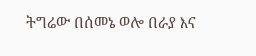ትግሬው በሰመኔ ወሎ በራያ እና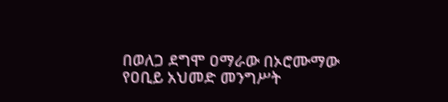በወለጋ ደግሞ ዐማራው በኦሮሙማው የዐቢይ አህመድ መንግሥት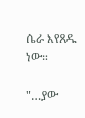ሴራ እየጸዱ ነው።

"…ያው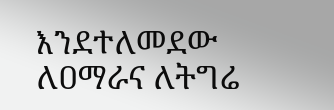እንደተለመደው ለዐማራና ለትግሬ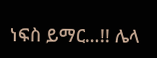ነፍስ ይማር…!! ሌላ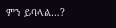ምን ይባላል…?